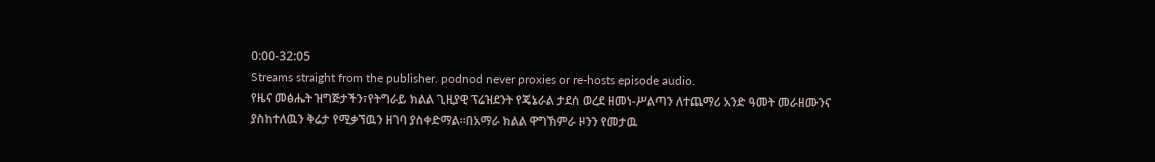0:00-32:05
Streams straight from the publisher. podnod never proxies or re-hosts episode audio.
የዜና መፅሔት ዝግጅታችን፣የትግራይ ክልል ጊዚያዊ ፕሬዝደንት የጄኔራል ታደሰ ወረደ ዘመነ-ሥልጣን ለተጨማሪ አንድ ዓመት መራዘሙንና ያስከተለዉን ቅሬታ የሚቃኘዉን ዘገባ ያስቀድማል።በአማራ ክልል ዋግኽምራ ዞንን የመታዉ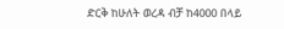ድርቅ ከሁለት ወረዳ ብቻ ከ4000 በላይ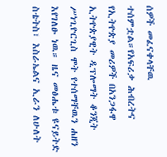ሰዎች መፈናቀላቸዉ ተሰምቷል።የአፍሪቃ ሕብረትና የኢትዮጵያ መሪዎች በአንጋፋዋ ኢትዮጵያዊት ዲፕሎማት ቆንጂት ሥነጊዮርጊስ ሞት የተሰማቸዉን ሐዘን እየገለፁ ነዉ። ዜና መፅሔቱ ዩናይትድ ስቴትስ፣ እስራኤልና ኢራን ለሁለት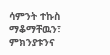ሳምንት ተኩስ ማቆማቸዉን፣ ምክንያቱንና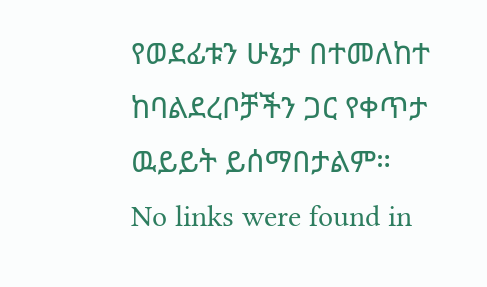የወደፊቱን ሁኔታ በተመለከተ ከባልደረቦቻችን ጋር የቀጥታ ዉይይት ይሰማበታልም።
No links were found in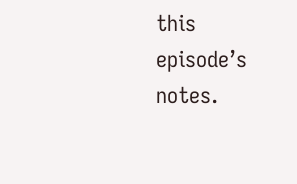this episode’s notes.